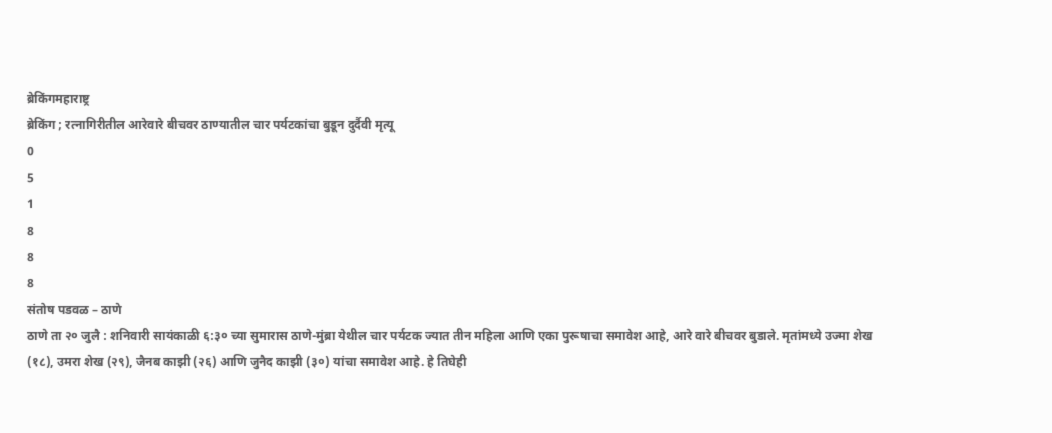ब्रेकिंगमहाराष्ट्र
ब्रेकिंग ; रत्नागिरीतील आरेवारे बीचवर ठाण्यातील चार पर्यटकांचा बुडून दुर्दैवी मृत्यू
0
5
1
8
8
8
संतोष पडवळ – ठाणे
ठाणे ता २० जुलै : शनिवारी सायंकाळी ६:३० च्या सुमारास ठाणे-मुंब्रा येथील चार पर्यटक ज्यात तीन महिला आणि एका पुरूषाचा समावेश आहे, आरे वारे बीचवर बुडाले. मृतांमध्ये उज्मा शेख (१८), उमरा शेख (२९), जैनब काझी (२६) आणि जुनैद काझी (३०) यांचा समावेश आहे. हे तिघेही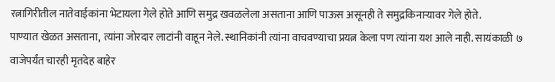रत्नागिरीतील नातेवाईकांना भेटायला गेले होते आणि समुद्र खवळलेला असताना आणि पाऊस असूनही ते समुद्रकिनाऱ्यावर गेले होते.
पाण्यात खेळत असताना, त्यांना जोरदार लाटांनी वाहून नेले. स्थानिकांनी त्यांना वाचवण्याचा प्रयत्न केला पण त्यांना यश आले नाही. सायंकाळी ७ वाजेपर्यंत चारही मृतदेह बाहेर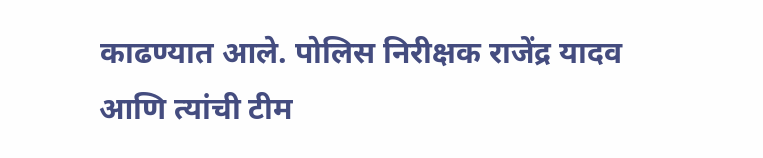काढण्यात आले. पोलिस निरीक्षक राजेंद्र यादव आणि त्यांची टीम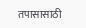तपासासाठी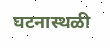घटनास्थळी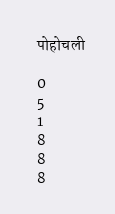पोहोचली

0
5
1
8
8
8